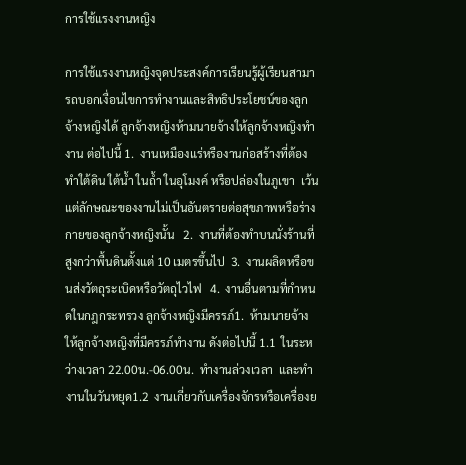การใช้แรงงานหญิง

การใช้แรงงานหญิงจุดประสงค์การเรียนรู้ผู้เรียนสามารถบอกเงื่อนไขการทำงานและสิทธิประโยชน์ของลูกจ้างหญิงได้ ลูกจ้างหญิงห้ามนายจ้างให้ลูกจ้างหญิงทำงาน ต่อไปนี้ 1.  งานเหมืองแร่หรืองานก่อสร้างที่ต้องทำใต้ดิน ใต้น้ำ ในถ้ำ ในอุโมงค์ หรือปล่องในภูเขา  เว้นแต่ลักษณะของงานไม่เป็นอันตรายต่อสุขภาพหรือร่างกายของลูกจ้างหญิงนั้น   2.  งานที่ต้องทำบนนั่งร้านที่สูงกว่าพื้นดินตั้งแต่ 10 เมตรขึ้นไป  3.  งานผลิตหรือขนส่งวัตถุระเบิดหรือวัตถุไวไฟ   4.  งานอื่นตามที่กำหนดในกฎกระทรวง ลูกจ้างหญิงมีครรภ์1.  ห้ามนายจ้างให้ลูกจ้างหญิงที่มีครรภ์ทำงาน ดังต่อไปนี้ 1.1  ในระหว่างเวลา 22.00น.-06.00น.  ทำงานล่วงเวลา  และทำงานในวันหยุด1.2  งานเกี่ยวกับเครื่องจักรหรือเครื่องย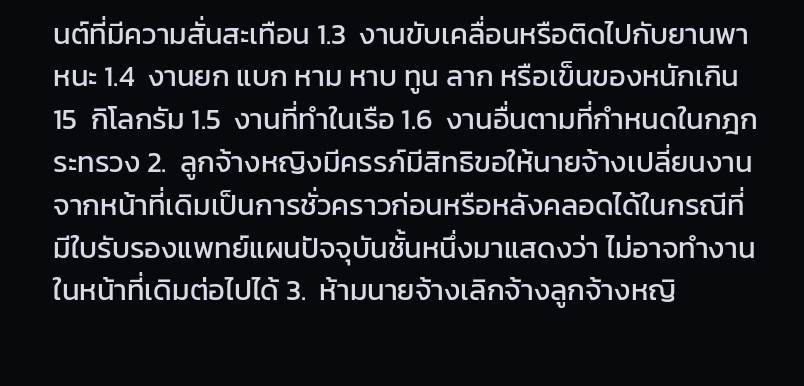นต์ที่มีความสั่นสะเทือน 1.3  งานขับเคลื่อนหรือติดไปกับยานพาหนะ 1.4  งานยก แบก หาม หาบ ทูน ลาก หรือเข็นของหนักเกิน 15  กิโลกรัม 1.5  งานที่ทำในเรือ 1.6  งานอื่นตามที่กำหนดในกฎกระทรวง 2.  ลูกจ้างหญิงมีครรภ์มีสิทธิขอให้นายจ้างเปลี่ยนงานจากหน้าที่เดิมเป็นการชั่วคราวก่อนหรือหลังคลอดได้ในกรณีที่มีใบรับรองแพทย์แผนปัจจุบันชั้นหนึ่งมาแสดงว่า ไม่อาจทำงานในหน้าที่เดิมต่อไปได้ 3.  ห้ามนายจ้างเลิกจ้างลูกจ้างหญิ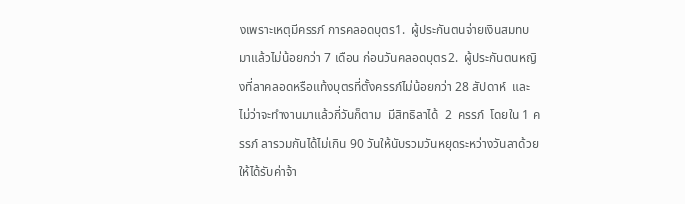งเพราะเหตุมีครรภ์ การคลอดบุตร1.  ผู้ประกันตนจ่ายเงินสมทบมาแล้วไม่น้อยกว่า 7 เดือน ก่อนวันคลอดบุตร2.  ผู้ประกันตนหญิงที่ลาคลอดหรือแท้งบุตรที่ตั้งครรภ์ไม่น้อยกว่า 28 สัปดาห์  และไม่ว่าจะทำงานมาแล้วกี่วันก็ตาม  มีสิทธิลาได้  2  ครรภ์  โดยใน 1 ครรภ์ ลารวมกันได้ไม่เกิน 90 วันให้นับรวมวันหยุดระหว่างวันลาด้วย   ให้ได้รับค่าจ้า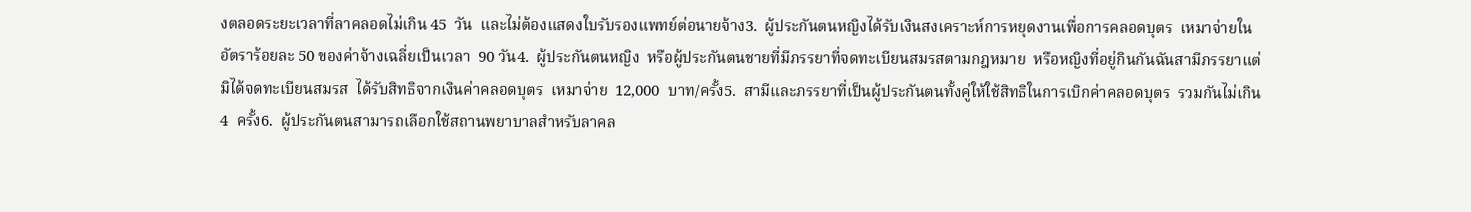งตลอดระยะเวลาที่ลาคลอดไม่เกิน 45  วัน  และไม่ต้องแสดงใบรับรองแพทย์ต่อนายจ้าง3.  ผู้ประกันตนหญิงได้รับเงินสงเคราะห์การหยุดงานเพื่อการคลอดบุตร  เหมาจ่ายในอัตราร้อยละ 50 ของค่าจ้างเฉลี่ยเป็นเวลา  90 วัน4.  ผู้ประกันตนหญิง  หรือผู้ประกันตนชายที่มีภรรยาที่จดทะเบียนสมรสตามกฎหมาย  หรือหญิงที่อยู่กินกันฉันสามีภรรยาแต่มิได้จดทะเบียนสมรส  ได้รับสิทธิจากเงินค่าคลอดบุตร  เหมาจ่าย  12,000  บาท/ครั้ง5.  สามีและภรรยาที่เป็นผู้ประกันตนทั้งคู่ให้ใช้สิทธิในการเบิกค่าคลอดบุตร  รวมกันไม่เกิน 4  ครั้ง6.  ผู้ประกันตนสามารถเลือกใช้สถานพยาบาลสำหรับลาคล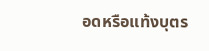อดหรือแท้งบุตร